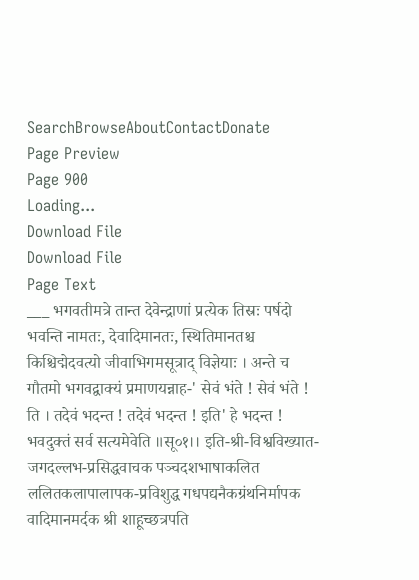SearchBrowseAboutContactDonate
Page Preview
Page 900
Loading...
Download File
Download File
Page Text
___ भगवतीमत्रे तान्त देवेन्द्राणां प्रत्येक तिस्रः पर्षदो भवन्ति नामतः, देवादिमानतः, स्थितिमानतश्च किश्चिद्मेदवत्यो जीवाभिगमसूत्राद् विज्ञेयाः । अन्ते च गौतमो भगवद्वाक्यं प्रमाणयन्नाह-' सेवं भंते ! सेवं भंते ! ति । तदेवं भदन्त ! तदेवं भदन्त ! इति' हे भदन्त ! भवदुक्तं सर्व सत्यमेवेति ॥सू०१।। इति-श्री-विश्वविख्यात-जगदल्लभ-प्रसिद्धवाचक पञ्चदशभाषाकलित ललितकलापालापक-प्रविशुद्ध गधपद्यनैकग्रंथनिर्मापक वादिमानमर्दक श्री शाहूच्छत्रपति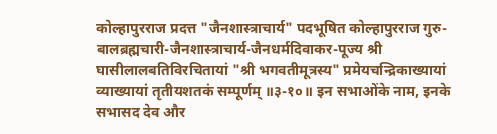कोल्हापुरराज प्रदत्त "जैनशास्त्राचार्य" पदभूषित कोल्हापुरराज गुरु-बालब्रह्मचारी-जैनशास्त्राचार्य-जैनधर्मदिवाकर-पूज्य श्री घासीलालबतिविरचितायां "श्री भगवतीमूत्रस्य" प्रमेयचन्द्रिकाख्यायां व्याख्यायां तृतीयशतकं सम्पूर्णम् ॥३-१०॥ इन सभाओंके नाम, इनके सभासद देव और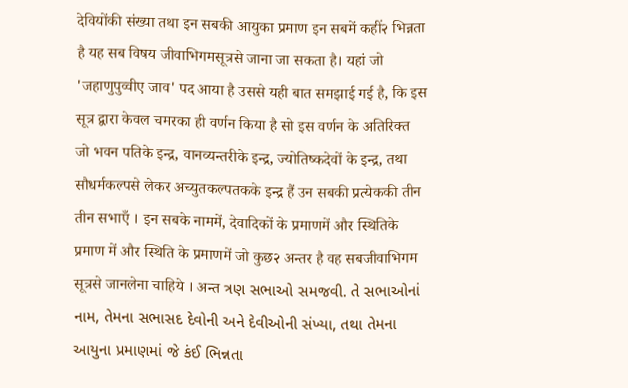देवियोंकी संख्या तथा इन सबकी आयुका प्रमाण इन सबमें कहीं२ भिन्नता है यह सब विषय जीवाभिगमसूत्रसे जाना जा सकता है। यहां जो 'जहाणुपुव्वीए जाव' पद आया है उससे यही बात समझाई गई है, कि इस सूत्र द्वारा केवल चमरका ही वर्णन किया है सो इस वर्णन के अतिरिक्त जो भवन पतिके इन्द्र, वानव्यन्तरीके इन्द्र, ज्योतिष्कदेवों के इन्द्र, तथा सौधर्मकल्पसे लेकर अच्युतकल्पतकके इन्द्र हैं उन सबकी प्रत्येककी तीन तीन सभाएँ । इन सबके नाममें, देवादिकों के प्रमाणमें और स्थितिके प्रमाण में और स्थिति के प्रमाणमें जो कुछ२ अन्तर है वह सबजीवाभिगम सूत्रसे जानलेना चाहिये । अन्त ત્રણ સભાઓ સમજવી. તે સભાઓનાં નામ, તેમના સભાસદ દેવોની અને દેવીઓની સંખ્યા, તથા તેમના આયુના પ્રમાણમાં જે કંઈ ભિન્નતા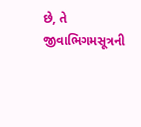છે, તે જીવાભિગમસૂત્રની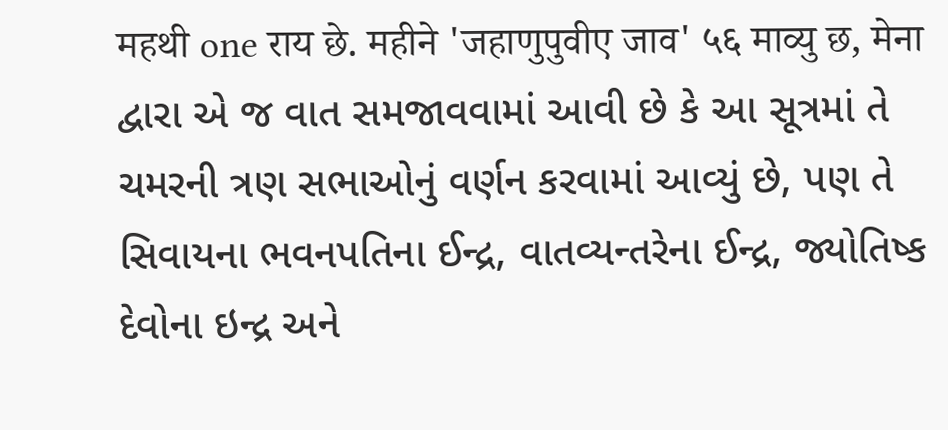महथी one राय छे. महीने 'जहाणुपुवीए जाव' ५६ माव्यु छ, मेना દ્વારા એ જ વાત સમજાવવામાં આવી છે કે આ સૂત્રમાં તે ચમરની ત્રણ સભાઓનું વર્ણન કરવામાં આવ્યું છે, પણ તે સિવાયના ભવનપતિના ઈન્દ્ર, વાતવ્યન્તરેના ઈન્દ્ર, જ્યોતિષ્ક દેવોના ઇન્દ્ર અને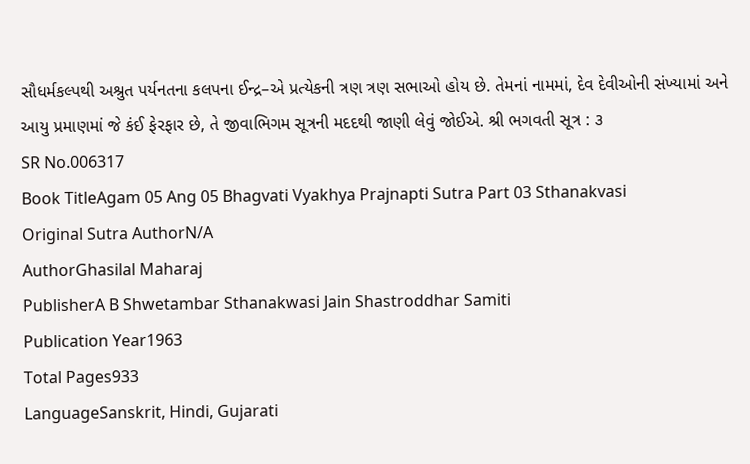સૌધર્મકલ્પથી અશ્રુત પર્યનતના કલપના ઈન્દ્ર–એ પ્રત્યેકની ત્રણ ત્રણ સભાઓ હોય છે. તેમનાં નામમાં, દેવ દેવીઓની સંખ્યામાં અને આયુ પ્રમાણમાં જે કંઈ ફેરફાર છે, તે જીવાભિગમ સૂત્રની મદદથી જાણી લેવું જોઈએ. શ્રી ભગવતી સૂત્ર : ૩
SR No.006317
Book TitleAgam 05 Ang 05 Bhagvati Vyakhya Prajnapti Sutra Part 03 Sthanakvasi
Original Sutra AuthorN/A
AuthorGhasilal Maharaj
PublisherA B Shwetambar Sthanakwasi Jain Shastroddhar Samiti
Publication Year1963
Total Pages933
LanguageSanskrit, Hindi, Gujarati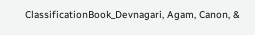ClassificationBook_Devnagari, Agam, Canon, &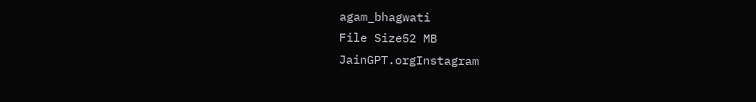agam_bhagwati
File Size52 MB
JainGPT.orgInstagram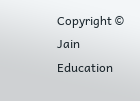Copyright © Jain Education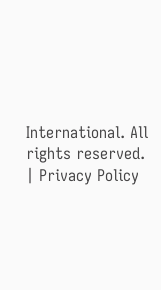International. All rights reserved. | Privacy Policy